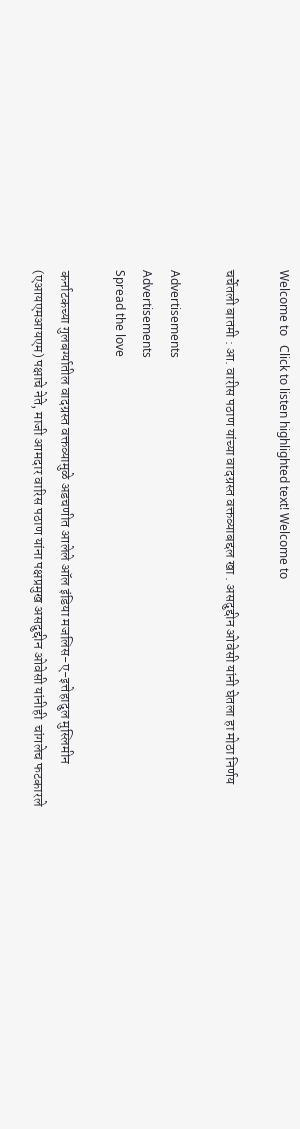Welcome to   Click to listen highlighted text! Welcome to

चर्चेतली बातमी : आ. वारीस पठाण यांच्या वादग्रस्त वक्तव्याबद्दल खा . असदुद्दीन ओवेसी यांनी घेतला हा मोठा निर्णय

Advertisements
Advertisements
Spread the love

कर्नाटकच्या गुलबर्ग्यातील वादग्रस्त वक्तव्यामुळे अडचणीत आलेले ऑल इंडिया मजलिस-ए-इत्तेहादुल मुस्लिमीन (एआयएमआयएम) पक्षाचे नेते, माजी आमदार वारिस पठाण यांना पक्षप्रमुख असदुद्दीन ओवेसी यांनीही  चांगलेच फटकारले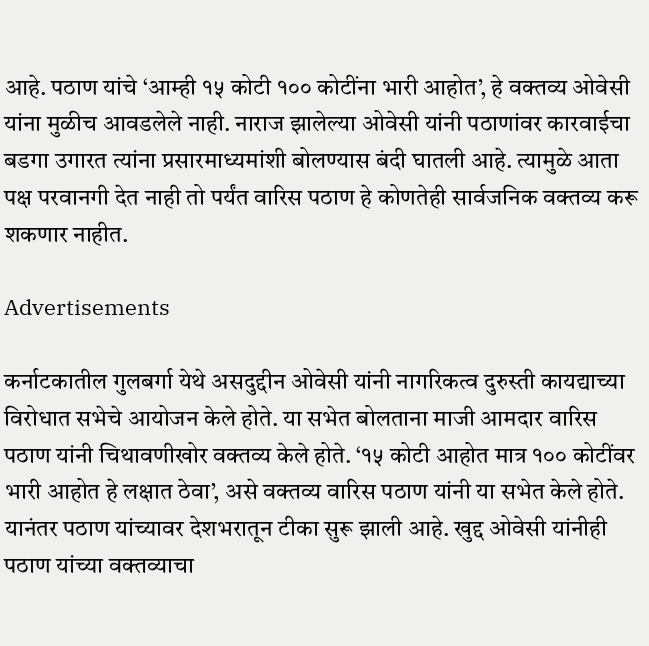आहे. पठाण यांचे ‘आम्ही १५ कोटी १०० कोटींना भारी आहोत’, हे वक्तव्य ओवेसी यांना मुळीच आवडलेले नाही. नाराज झालेल्या ओवेसी यांनी पठाणांवर कारवाईचा बडगा उगारत त्यांना प्रसारमाध्यमांशी बोलण्यास बंदी घातली आहे. त्यामुळे आता पक्ष परवानगी देत नाही तो पर्यंत वारिस पठाण हे कोणतेही सार्वजनिक वक्तव्य करू शकणार नाहीत.

Advertisements

कर्नाटकातील गुलबर्गा येथे असदुद्दीन ओवेसी यांनी नागरिकत्व दुरुस्ती कायद्याच्या विरोधात सभेचे आयोजन केले होते. या सभेत बोलताना माजी आमदार वारिस पठाण यांनी चिथावणीखोर वक्तव्य केले होते. ‘१५ कोटी आहोत मात्र १०० कोटींवर भारी आहोत हे लक्षात ठेवा’, असे वक्तव्य वारिस पठाण यांनी या सभेत केले होते. यानंतर पठाण यांच्यावर देशभरातून टीका सुरू झाली आहे. खुद्द ओवेसी यांनीही पठाण यांच्या वक्तव्याचा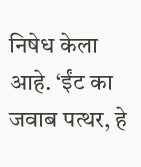निषेध केला आहे. ‘ईंट का जवाब पत्थर, हे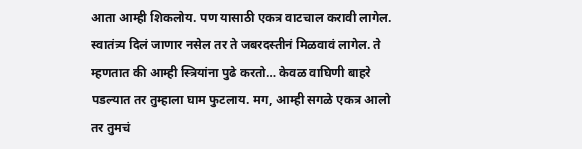आता आम्ही शिकलोय. पण यासाठी एकत्र वाटचाल करावी लागेल. स्वातंत्र्य दिलं जाणार नसेल तर ते जबरदस्तीनं मिळवावं लागेल. ते म्हणतात की आम्ही स्त्रियांना पुढे करतो… केवळ वाघिणी बाहरे पडल्यात तर तुम्हाला घाम फुटलाय. मग, आम्ही सगळे एकत्र आलो तर तुमचं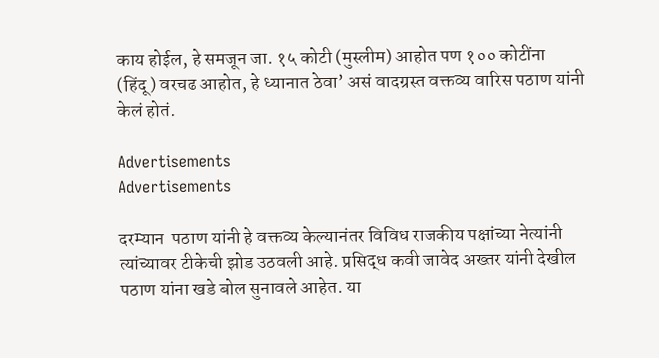काय होईल, हे समजून जा. १५ कोटी (मुस्लीम) आहोत पण १०० कोटींना (हिंदू) वरचढ आहोत, हे ध्यानात ठेवा’ असं वादग्रस्त वक्तव्य वारिस पठाण यांनी केलं होतं.

Advertisements
Advertisements

दरम्यान  पठाण यांनी हे वक्तव्य केल्यानंतर विविध राजकीय पक्षांच्या नेत्यांनी त्यांच्यावर टीकेची झोड उठवली आहे. प्रसिद्ध कवी जावेद अख्तर यांनी देखील पठाण यांना खडे बोल सुनावले आहेत. या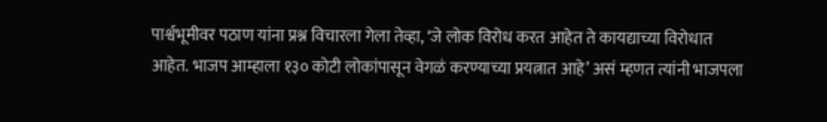पार्श्वभूमीवर पठाण यांना प्रश्न विचारला गेला तेव्हा, ‘जे लोक विरोध करत आहेत ते कायद्याच्या विरोधात आहेत. भाजप आम्हाला १३० कोटी लोकांपासून वेगळं करण्याच्या प्रयत्नात आहे’ असं म्हणत त्यांनी भाजपला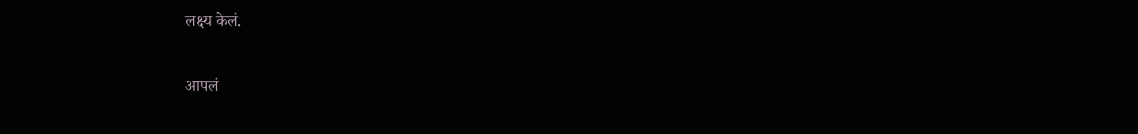लक्ष्य केलं.

आपलं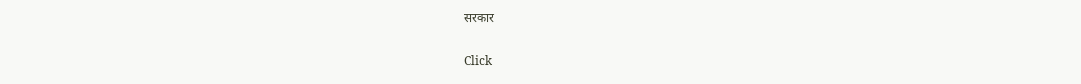सरकार

Click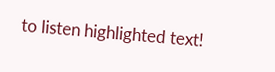to listen highlighted text!